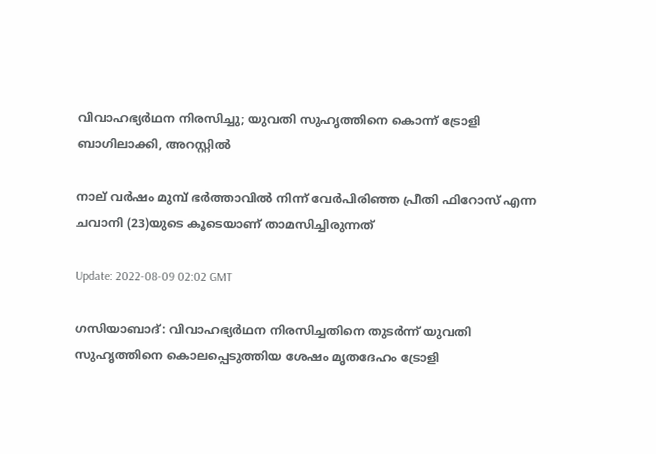വിവാഹഭ്യര്‍‌ഥന നിരസിച്ചു; യുവതി സുഹൃത്തിനെ കൊന്ന് ട്രോളി ബാഗിലാക്കി, അറസ്റ്റില്‍

നാല് വർഷം മുമ്പ് ഭർത്താവിൽ നിന്ന് വേർപിരിഞ്ഞ പ്രീതി ഫിറോസ് എന്ന ചവാനി (23)യുടെ കൂടെയാണ് താമസിച്ചിരുന്നത്

Update: 2022-08-09 02:02 GMT

ഗസിയാബാദ്: വിവാഹഭ്യര്‍ഥന നിരസിച്ചതിനെ തുടര്‍ന്ന് യുവതി സുഹൃത്തിനെ കൊലപ്പെടുത്തിയ ശേഷം മൃതദേഹം ട്രോളി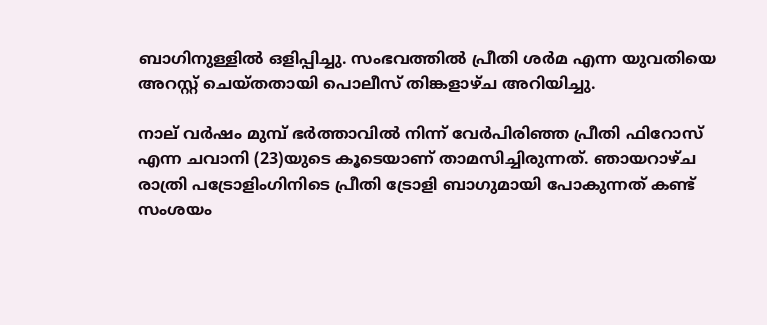ബാഗിനുള്ളില്‍ ഒളിപ്പിച്ചു. സംഭവത്തില്‍ പ്രീതി ശര്‍മ എന്ന യുവതിയെ അറസ്റ്റ് ചെയ്തതായി പൊലീസ് തിങ്കളാഴ്ച അറിയിച്ചു.

നാല് വർഷം മുമ്പ് ഭർത്താവിൽ നിന്ന് വേർപിരിഞ്ഞ പ്രീതി ഫിറോസ് എന്ന ചവാനി (23)യുടെ കൂടെയാണ് താമസിച്ചിരുന്നത്. ഞായറാഴ്ച രാത്രി പട്രോളിംഗിനിടെ പ്രീതി ട്രോളി ബാഗുമായി പോകുന്നത് കണ്ട് സംശയം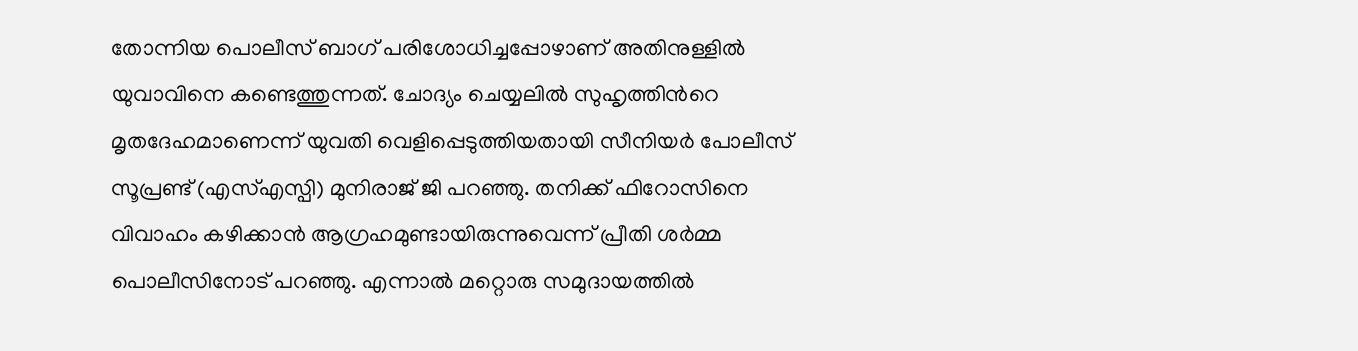തോന്നിയ പൊലീസ് ബാഗ് പരിശോധിച്ചപ്പോഴാണ് അതിനുള്ളില്‍ യുവാവിനെ കണ്ടെത്തുന്നത്. ചോദ്യം ചെയ്യലില്‍ സുഹൃത്തിന്‍റെ മൃതദേഹമാണെന്ന് യുവതി വെളിപ്പെടുത്തിയതായി സീനിയർ പോലീസ് സൂപ്രണ്ട് (എസ്എസ്പി) മുനിരാജ് ജി പറഞ്ഞു. തനിക്ക് ഫിറോസിനെ വിവാഹം കഴിക്കാൻ ആഗ്രഹമുണ്ടായിരുന്നുവെന്ന് പ്രീതി ശർമ്മ പൊലീസിനോട് പറഞ്ഞു. എന്നാൽ മറ്റൊരു സമുദായത്തിൽ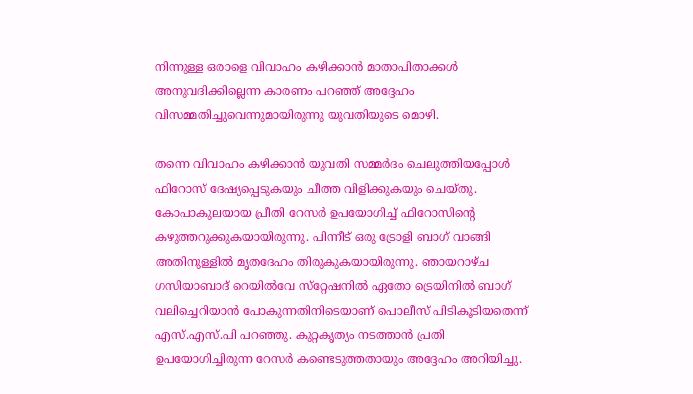നിന്നുള്ള ഒരാളെ വിവാഹം കഴിക്കാൻ മാതാപിതാക്കൾ അനുവദിക്കില്ലെന്ന കാരണം പറഞ്ഞ് അദ്ദേഹം വിസമ്മതിച്ചുവെന്നുമായിരുന്നു യുവതിയുടെ മൊഴി.

തന്നെ വിവാഹം കഴിക്കാന്‍ യുവതി സമ്മര്‍ദം ചെലുത്തിയപ്പോള്‍ ഫിറോസ് ദേഷ്യപ്പെടുകയും ചീത്ത വിളിക്കുകയും ചെയ്തു. കോപാകുലയായ പ്രീതി റേസര്‍ ഉപയോഗിച്ച് ഫിറോസിന്‍റെ കഴുത്തറുക്കുകയായിരുന്നു. പിന്നീട് ഒരു ട്രോളി ബാഗ് വാങ്ങി അതിനുള്ളിൽ മൃതദേഹം തിരുകുകയായിരുന്നു. ഞായറാഴ്ച ഗസിയാബാദ് റെയിൽവേ സ്‌റ്റേഷനിൽ ഏതോ ട്രെയിനിൽ ബാഗ് വലിച്ചെറിയാൻ പോകുന്നതിനിടെയാണ് പൊലീസ് പിടികൂടിയതെന്ന് എസ്.എസ്.പി പറഞ്ഞു. കുറ്റകൃത്യം നടത്താൻ പ്രതി ഉപയോഗിച്ചിരുന്ന റേസർ കണ്ടെടുത്തതായും അദ്ദേഹം അറിയിച്ചു.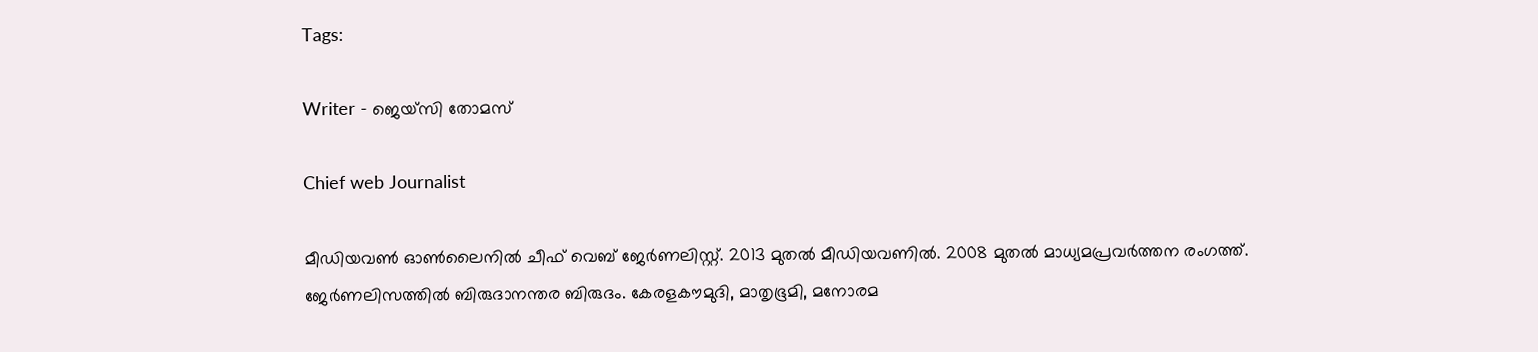Tags:

Writer - ജെയ്സി തോമസ്

Chief web Journalist

മീഡിയവൺ ഓൺലൈനിൽ ചീഫ് വെബ് ജേർണലിസ്റ്റ്. 2013 മുതൽ മീഡിയവണിൽ. 2008 മുതൽ മാധ്യമപ്രവർത്തന രംഗത്ത്. ജേർണലിസത്തിൽ ബിരുദാനന്തര ബിരുദം. കേരളകൗമുദി, മാതൃഭൂമി, മനോരമ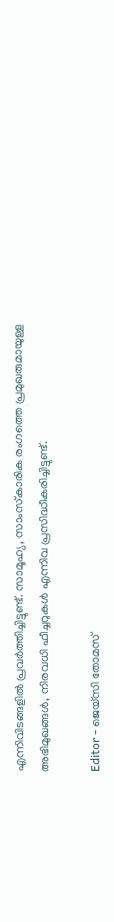എന്നിവിടങ്ങളിൽ പ്രവർത്തിച്ചിട്ടുണ്ട്. സാമൂഹ്യ, സാംസ്‌കാരിക രംഗത്തെ പ്രമുഖരുമായുള്ള അഭിമുഖങ്ങൾ, നിരവധി ഫീച്ചറുകൾ എന്നിവ പ്രസിദ്ധീകരിച്ചിട്ടുണ്ട്.

Editor - ജെയ്സി തോമസ്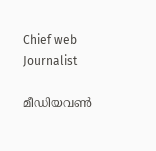Chief web Journalist

മീഡിയവൺ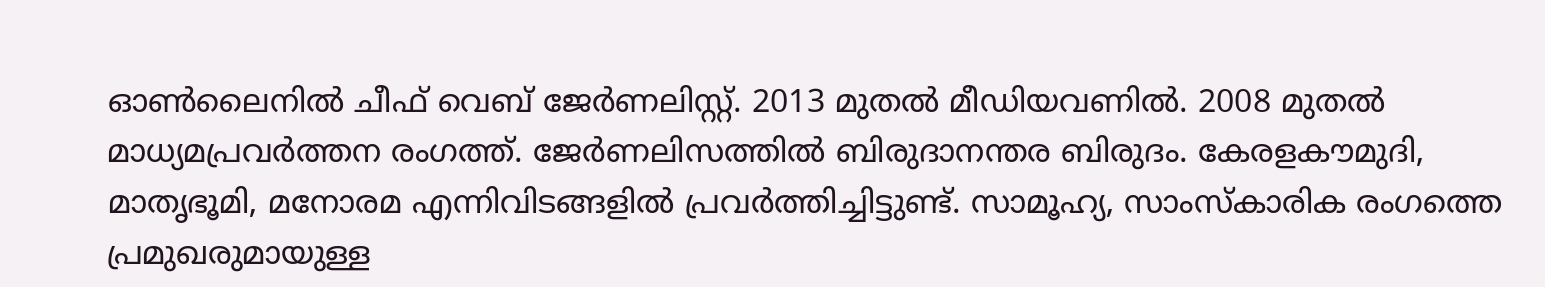ഓൺലൈനിൽ ചീഫ് വെബ് ജേർണലിസ്റ്റ്. 2013 മുതൽ മീഡിയവണിൽ. 2008 മുതൽ മാധ്യമപ്രവർത്തന രംഗത്ത്. ജേർണലിസത്തിൽ ബിരുദാനന്തര ബിരുദം. കേരളകൗമുദി, മാതൃഭൂമി, മനോരമ എന്നിവിടങ്ങളിൽ പ്രവർത്തിച്ചിട്ടുണ്ട്. സാമൂഹ്യ, സാംസ്‌കാരിക രംഗത്തെ പ്രമുഖരുമായുള്ള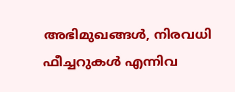അഭിമുഖങ്ങൾ, നിരവധി ഫീച്ചറുകൾ എന്നിവ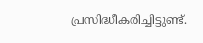പ്രസിദ്ധീകരിച്ചിട്ടുണ്ട്.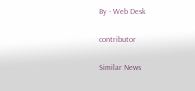By - Web Desk

contributor

Similar News